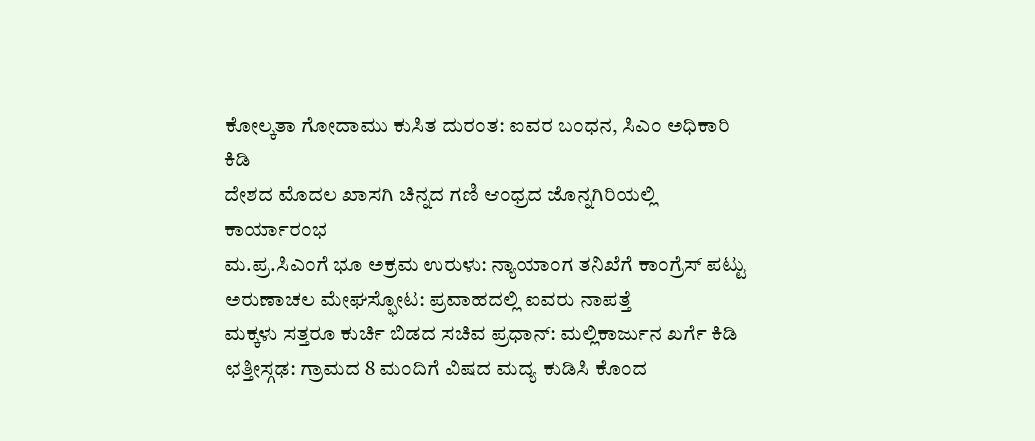ಕೋಲ್ಕತಾ ಗೋದಾಮು ಕುಸಿತ ದುರಂತ: ಐವರ ಬಂಧನ, ಸಿಎಂ ಅಧಿಕಾರಿ ಕಿಡಿ
ದೇಶದ ಮೊದಲ ಖಾಸಗಿ ಚಿನ್ನದ ಗಣಿ ಆಂಧ್ರದ ಜೊನ್ನಗಿರಿಯಲ್ಲಿ ಕಾರ್ಯಾರಂಭ
ಮ.ಪ್ರ.ಸಿಎಂಗೆ ಭೂ ಅಕ್ರಮ ಉರುಳು: ನ್ಯಾಯಾಂಗ ತನಿಖೆಗೆ ಕಾಂಗ್ರೆಸ್ ಪಟ್ಟು
ಅರುಣಾಚಲ ಮೇಘಸ್ಫೋಟ: ಪ್ರವಾಹದಲ್ಲಿ ಐವರು ನಾಪತ್ತೆ
ಮಕ್ಕಳು ಸತ್ತರೂ ಕುರ್ಚಿ ಬಿಡದ ಸಚಿವ ಪ್ರಧಾನ್: ಮಲ್ಲಿಕಾರ್ಜುನ ಖರ್ಗೆ ಕಿಡಿ
ಛತ್ತೀಸ್ಗಢ: ಗ್ರಾಮದ 8 ಮಂದಿಗೆ ವಿಷದ ಮದ್ಯ ಕುಡಿಸಿ ಕೊಂದ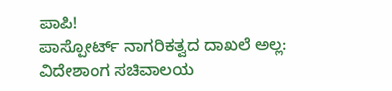ಪಾಪಿ!
ಪಾಸ್ಪೋರ್ಟ್ ನಾಗರಿಕತ್ವದ ದಾಖಲೆ ಅಲ್ಲ: ವಿದೇಶಾಂಗ ಸಚಿವಾಲಯ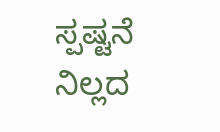ಸ್ಪಷ್ಟನೆ
ನಿಲ್ಲದ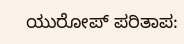ಯುರೋಪ್ ಪರಿತಾಪ: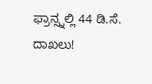ಫ್ರಾನ್ಸ್ನಲ್ಲಿ 44 ಡಿ.ಸೆ. ದಾಖಲು!